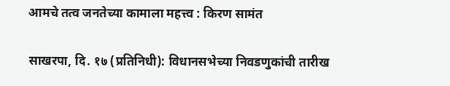आमचे तत्व जनतेच्या कामाला महत्त्व : किरण सामंत

साखरपा, दि. १७ (प्रतिनिधी): विधानसभेच्या निवडणुकांची तारीख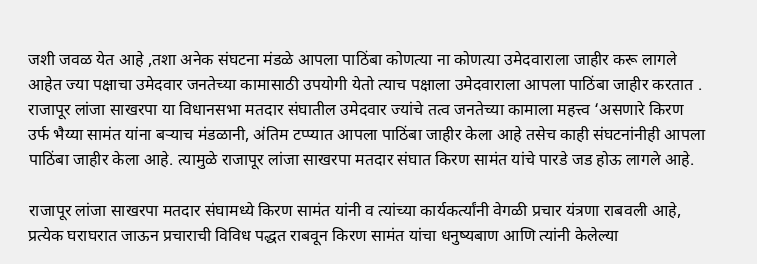जशी जवळ येत आहे ,तशा अनेक संघटना मंडळे आपला पाठिंबा कोणत्या ना कोणत्या उमेदवाराला जाहीर करू लागले आहेत ज्या पक्षाचा उमेदवार जनतेच्या कामासाठी उपयोगी येतो त्याच पक्षाला उमेदवाराला आपला पाठिंबा जाहीर करतात .
राजापूर लांजा साखरपा या विधानसभा मतदार संघातील उमेदवार ज्यांचे तत्व जनतेच्या कामाला महत्त्व ‘असणारे किरण उर्फ भैय्या सामंत यांना बऱ्याच मंडळानी, अंतिम टप्प्यात आपला पाठिंबा जाहीर केला आहे तसेच काही संघटनांनीही आपला पाठिंबा जाहीर केला आहे. त्यामुळे राजापूर लांजा साखरपा मतदार संघात किरण सामंत यांचे पारडे जड होऊ लागले आहे.

राजापूर लांजा साखरपा मतदार संघामध्ये किरण सामंत यांनी व त्यांच्या कार्यकर्त्यांनी वेगळी प्रचार यंत्रणा राबवली आहे, प्रत्येक घराघरात जाऊन प्रचाराची विविध पद्धत राबवून किरण सामंत यांचा धनुष्यबाण आणि त्यांनी केलेल्या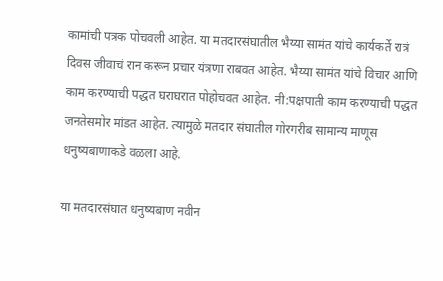कामांची पत्रक पोचवली आहेत. या मतदारसंघातील भैय्या सामंत यांचे कार्यकर्ते रात्रं दिवस जीवाचं रान करून प्रचार यंत्रणा राबवत आहेत. भैय्या सामंत यांचे विचार आणि काम करण्याची पद्धत घराघरात पोहोचवत आहेत. नी:पक्षपाती काम करण्याची पद्धत जनतेसमोर मांडत आहेत. त्यामुळे मतदार संघातील गोरगरीब सामान्य माणूस धनुष्यबाणाकडे वळला आहे.

या मतदारसंघात धनुष्यबाण नवीन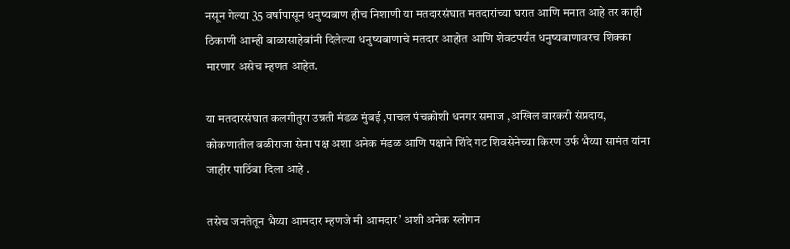नसून गेल्या 35 वर्षापासून धनुष्यबाण हीच निशाणी या मतदारसंघात मतदारांच्या घरात आणि मनात आहे तर काही ठिकाणी आम्ही बाळासाहेबांनी दिलेल्या धनुष्यबाणाचे मतदार आहोत आणि शेवटपर्यंत धनुष्यबाणावरच शिक्का मारणार असेच म्हणत आहेत.

या मतदारसंघात कलगीतुरा उन्नती मंडळ मुंबई ,पाचल पंचक्रोशी धनगर समाज ,अखिल वारकरी संप्रदाय, कोकणातील बळीराजा सेना पक्ष अशा अनेक मंडळ आणि पक्षाने शिंदे गट शिवसेनेच्या किरण उर्फ भैय्या सामंत यांना जाहीर पाठिंबा दिला आहे .

तसेच जनतेतून भैय्या आमदार म्हणजे मी आमदार’ अशी अनेक स्लोगन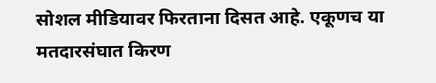सोशल मीडियावर फिरताना दिसत आहे. एकूणच या मतदारसंघात किरण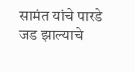सामंत यांचे पारडे जड झाल्याचे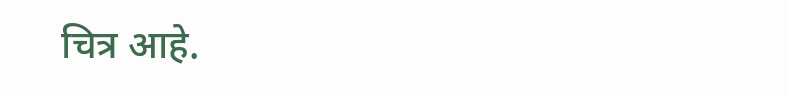चित्र आहे.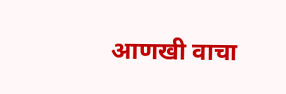आणखी वाचा